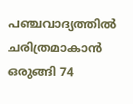പഞ്ചവാദ്യത്തിൽ ചരിത്രമാകാൻ ഒരുങ്ങി 74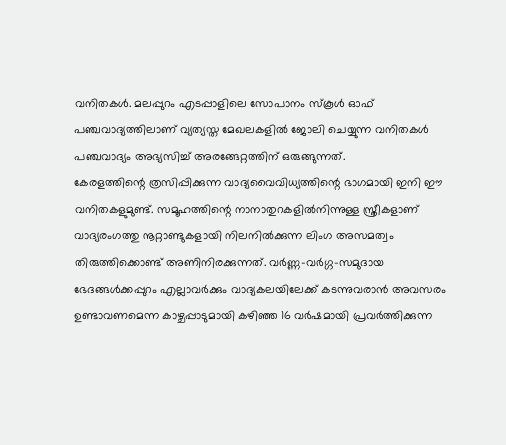വനിതകൾ. മലപ്പുറം എടപ്പാളിലെ സോപാനം സ്കൂൾ ഓഫ് പഞ്ചവാദ്യത്തിലാണ് വ്യത്യസ്ത മേഖലകളിൽ ജോലി ചെയ്യുന്ന വനിതകൾ പഞ്ചവാദ്യം അഭ്യസിച്ച് അരങ്ങേറ്റത്തിന് ഒരുങ്ങുന്നത്.
കേരളത്തിന്റെ ത്രസിപ്പിക്കുന്ന വാദ്യവൈവിധ്യത്തിന്റെ ഭാഗമായി ഇനി ഈ വനിതകളുമുണ്ട്. സമൂഹത്തിന്റെ നാനാതുറകളിൽനിന്നുള്ള സ്ത്രീകളാണ് വാദ്യരംഗത്തു നൂറ്റാണ്ടുകളായി നിലനിൽക്കുന്ന ലിംഗ അസമത്വം തിരുത്തിക്കൊണ്ട് അണിനിരക്കുന്നത്. വർണ്ണ-വർഗ്ഗ-സമുദായ ഭേദങ്ങൾക്കപ്പുറം എല്ലാവർക്കും വാദ്യകലയിലേക്ക് കടന്നുവരാൻ അവസരം ഉണ്ടാവണമെന്ന കാഴ്ചപ്പാടുമായി കഴിഞ്ഞ 16 വർഷമായി പ്രവർത്തിക്കുന്ന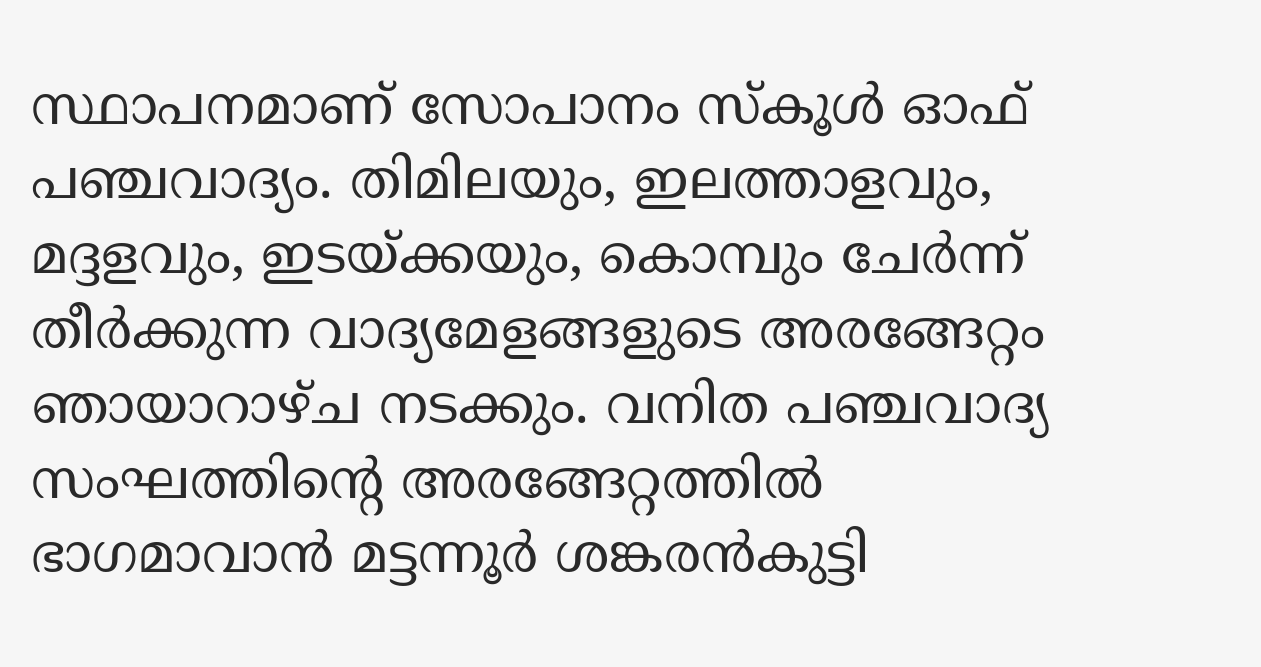സ്ഥാപനമാണ് സോപാനം സ്കൂൾ ഓഫ് പഞ്ചവാദ്യം. തിമിലയും, ഇലത്താളവും, മദ്ദളവും, ഇടയ്ക്കയും, കൊമ്പും ചേർന്ന് തീർക്കുന്ന വാദ്യമേളങ്ങളുടെ അരങ്ങേറ്റം ഞായാറാഴ്ച നടക്കും. വനിത പഞ്ചവാദ്യ സംഘത്തിന്റെ അരങ്ങേറ്റത്തിൽ ഭാഗമാവാൻ മട്ടന്നൂർ ശങ്കരൻകുട്ടി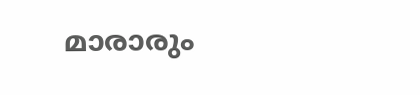മാരാരും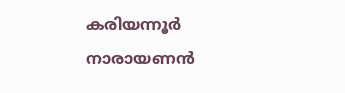കരിയന്നൂർ നാരായണൻ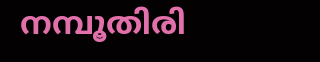നമ്പൂതിരി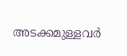അടക്കമുള്ളവർ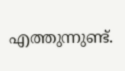എത്തുന്നുണ്ട്.